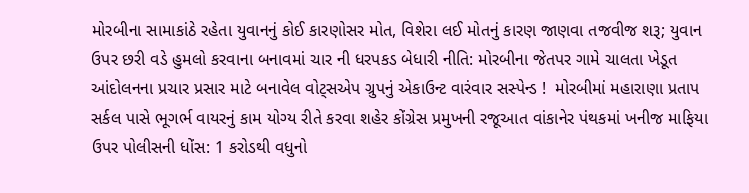મોરબીના સામાકાંઠે રહેતા યુવાનનું કોઈ કારણોસર મોત, વિશેરા લઈ મોતનું કારણ જાણવા તજવીજ શરૂ; યુવાન ઉપર છરી વડે હુમલો કરવાના બનાવમાં ચાર ની ધરપકડ બેધારી નીતિ: મોરબીના જેતપર ગામે ચાલતા ખેડૂત આંદોલનના પ્રચાર પ્રસાર માટે બનાવેલ વોટ્સએપ ગ્રુપનું એકાઉન્ટ વારંવાર સસ્પેન્ડ !  મોરબીમાં મહારાણા પ્રતાપ સર્કલ પાસે ભૂગર્ભ વાયરનું કામ યોગ્ય રીતે કરવા શહેર કોંગ્રેસ પ્રમુખની રજૂઆત વાંકાનેર પંથકમાં ખનીજ માફિયા ઉપર પોલીસની ધોંસ: 1 કરોડથી વધુનો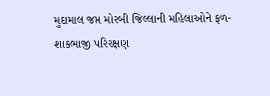મુદામાલ જપ્ત મોરબી જિલ્લાની મહિલાઓને ફળ-શાકભાજી પરિરક્ષણ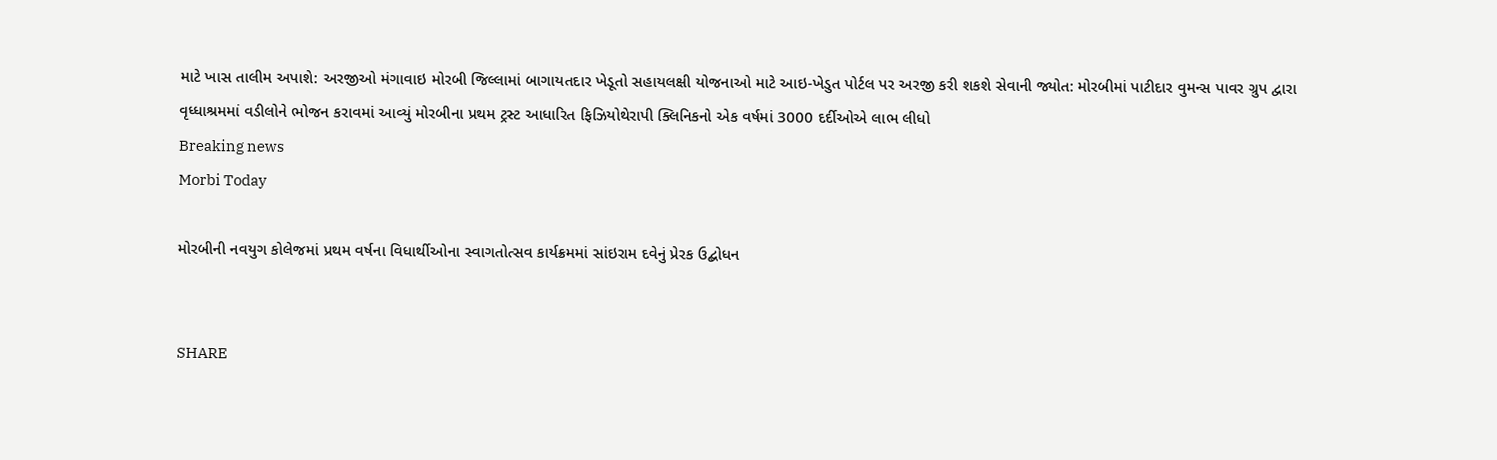માટે ખાસ તાલીમ અપાશે: અરજીઓ મંગાવાઇ મોરબી જિલ્લામાં બાગાયતદાર ખેડૂતો સહાયલક્ષી યોજનાઓ માટે આઇ-ખેડુત પોર્ટલ પર અરજી કરી શકશે સેવાની જ્યોત: મોરબીમાં પાટીદાર વુમન્સ પાવર ગ્રુપ દ્વારા વૃધ્ધાશ્રમમાં વડીલોને ભોજન કરાવમાં આવ્યું મોરબીના પ્રથમ ટ્રસ્ટ આધારિત ફિઝિયોથેરાપી ક્લિનિકનો એક વર્ષમાં 3000 દર્દીઓએ લાભ લીધો
Breaking news
Morbi Today

મોરબીની નવયુગ કોલેજમાં પ્રથમ વર્ષના વિધાર્થીઓના સ્વાગતોત્સવ કાર્યક્રમમાં સાંઇરામ દવેનું પ્રેરક ઉદ્બોધન


SHARE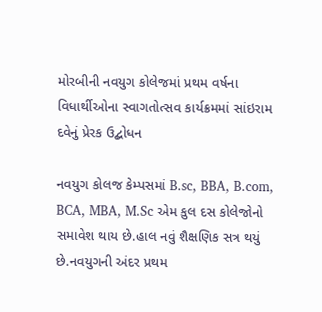મોરબીની નવયુગ કોલેજમાં પ્રથમ વર્ષના વિધાર્થીઓના સ્વાગતોત્સવ કાર્યક્રમમાં સાંઇરામ દવેનું પ્રેરક ઉદ્બોધન

નવયુગ કોલજ કેમ્પસમાં B.sc, BBA, B.com, BCA, MBA, M.Sc એમ કુલ દસ કોલેજોનો સમાવેશ થાય છે.હાલ નવું શૈક્ષણિક સત્ર થયું છે.નવયુગની અંદર પ્રથમ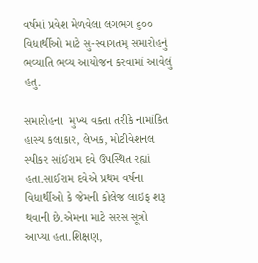વર્ષમાં પ્રવેશ મેળવેલા લગભગ ૬૦૦  વિધાર્થીઓ માટે સુ-સ્વાગતમ્ સમારોહનું ભવ્યાતિ ભવ્ય આયોજન કરવામાં આવેલું હતુ.

સમારોહના  મુખ્ય વક્તા તરીકે નામાંકિત હાસ્ય કલાકાર, લેખક, મોટીવેશનલ સ્પીકર સાંઈરામ દવે ઉપસ્થિત રહ્યાં હતા.સાઈરામ દવેએ પ્રથમ વર્ષના વિધાર્થીઓ કે જેમની કોલેજ લાઇફ શરૂ થવાની છે.એમના માટે સરસ સૂત્રો આપ્યા હતા.શિક્ષણ,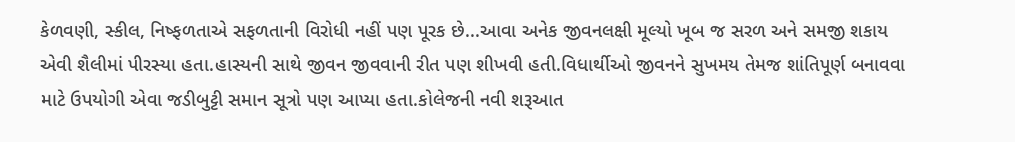કેળવણી, સ્કીલ, નિષ્ફળતાએ સફળતાની વિરોધી નહીં પણ પૂરક છે...આવા અનેક જીવનલક્ષી મૂલ્યો ખૂબ જ સરળ અને સમજી શકાય એવી શૈલીમાં પીરસ્યા હતા.હાસ્યની સાથે જીવન જીવવાની રીત પણ શીખવી હતી.વિધાર્થીઓ જીવનને સુખમય તેમજ શાંતિપૂર્ણ બનાવવા માટે ઉપયોગી એવા જડીબુટ્ટી સમાન સૂત્રો પણ આપ્યા હતા.કોલેજની નવી શરૂઆત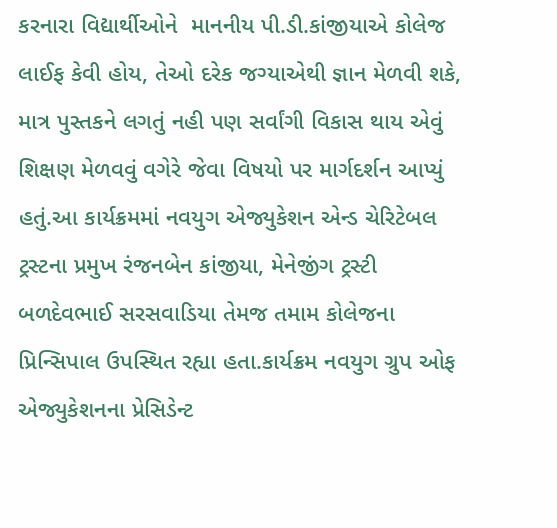કરનારા વિદ્યાર્થીઓને  માનનીય પી.ડી.કાંજીયાએ કોલેજ લાઈફ કેવી હોય, તેઓ દરેક જગ્યાએથી જ્ઞાન મેળવી શકે, માત્ર પુસ્તકને લગતું નહી પણ સર્વાંગી વિકાસ થાય એવું શિક્ષણ મેળવવું વગેરે જેવા વિષયો પર માર્ગદર્શન આપ્યું હતું.આ કાર્યક્રમમાં નવયુગ એજ્યુકેશન એન્ડ ચેરિટેબલ ટ્રસ્ટના પ્રમુખ રંજનબેન કાંજીયા, મેનેજીંગ ટ્રસ્ટી બળદેવભાઈ સરસવાડિયા તેમજ તમામ કોલેજના પ્રિન્સિપાલ ઉપસ્થિત રહ્યા હતા.કાર્યક્રમ નવયુગ ગ્રુપ ઓફ એજ્યુકેશનના પ્રેસિડેન્ટ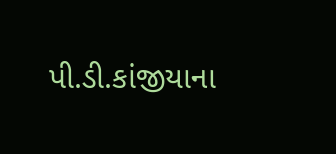પી.ડી.કાંજીયાના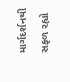માર્ગદર્શનથી સફળ રહ્યો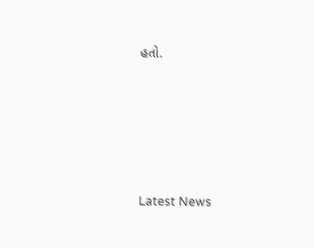હતો.






Latest News